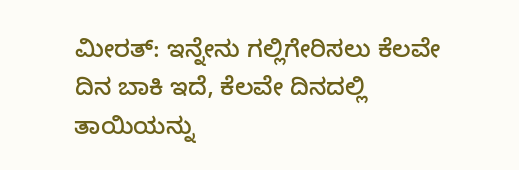ಮೀರತ್: ಇನ್ನೇನು ಗಲ್ಲಿಗೇರಿಸಲು ಕೆಲವೇ ದಿನ ಬಾಕಿ ಇದೆ, ಕೆಲವೇ ದಿನದಲ್ಲಿ ತಾಯಿಯನ್ನು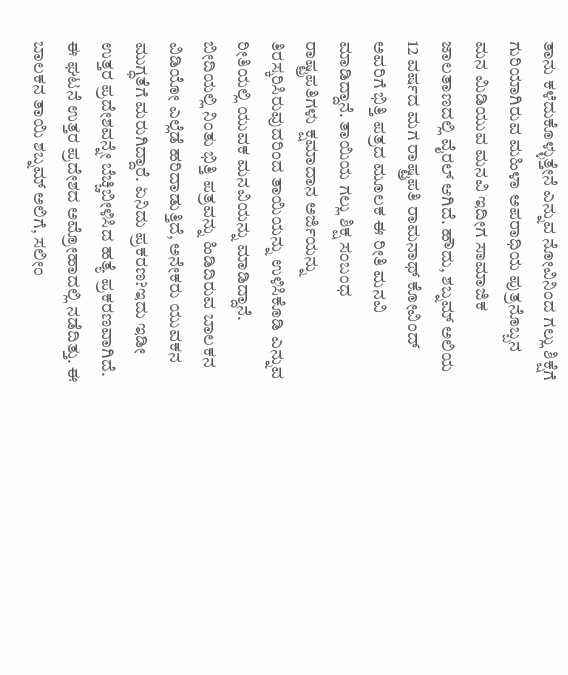ತಾನು ಕಳೆದುಕೊಳ್ಳುತ್ತೇನೆ ಎನ್ನುವ ನೋವಿನಿಂದ ಗಲ್ಲು ಶಿಕ್ಷೆಗೆ ಗುರಿಯಾಗಿರುವ ಮಹಿಳಾ ಅಪರಾಧಿಯ ಪುತ್ರನೊಬ್ಬನ ಮನ ಮಿಡಿಯುವ ಮನವಿ ಇದೀಗ ಸಾಮಾಜಿಕ ಜಾಲತಾಣದಲ್ಲಿ ವೈರಲ್ ಆಗಿದೆ. ಹೌದು, ಶಬ್ನಮ್ ಅಲಿಯ 12 ವರ್ಷದ ಮಗ ರಾಷ್ಟ್ರಪತಿ ರಾಮನಾಥ್ ಕೋವಿಂದ್ ಅವರಿಗೆ ಭಿತ್ತಿ ಪತ್ರದ ಮೂಲಕ ಈ ರೀತಿ ಮನವಿ ಮಾಡಿದ್ದಾನೆ. ತಾಯಿಯ ಗಲ್ಲು ಶಿಕ್ಷ ಸಂಬಂಧ ರಾಷ್ಟ್ರಪತಿಗಳು ಕ್ಷಮಾದಾನ ಅರ್ಜಿಯನ್ನು ತಿರಸ್ಕರಿಸಿರುವುದರಿಂದ ತಾಯಿಯನ್ನು ಉಳಿಸಿಕೊಡಿ ಎನ್ನುವ ರೀತಿಯಲ್ಲಿ ಯುವಕ ಮನವಿಯನ್ನು ಮಾಡಿದ್ದಾನೆ. ಬೀದಿಯಲ್ಲಿ ನಿಂತು ಭಿತ್ತಿ ಪತ್ರವನ್ನು ಹಿಡಿದಿರುವ ಬಾಲಕನ ವಿಡಿಯೋ ಎಲ್ಲೆಡೆ ಹರಿದಾಡುತ್ತಿದೆ, ಅನೇಕರು ಯುವಕನ ಮುಗ್ಧತೆಗೆ ಮರುಗಿದ್ದಾರೆ. ಏನಿದು ಪ್ರಕರಣ?ಇದು ಇಡೀ ಉತ್ತರ ಪ್ರದೇಶವನ್ನೇ ಬೆಚ್ಚಿಬೀಳಿಸಿದ ಹತ್ಯೆ ಪ್ರಕರಣವಾಗಿದೆ. ಈ ಘಟನೆ ಉತ್ತರ ಪ್ರದೇಶದ ಅಮ್ರೋಹಾದಲ್ಲಿ ನಡೆದಿತ್ತು. ಈ ಬಾಲಕನ ತಾಯಿ ಶಬ್ನಮ್ ಅಲಿಗೆ, ಸಲೀಂ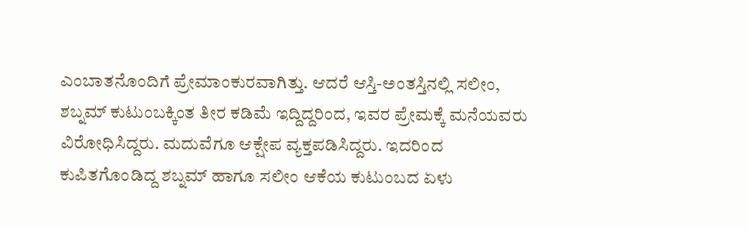ಎಂಬಾತನೊಂದಿಗೆ ಪ್ರೇಮಾಂಕುರವಾಗಿತ್ತು. ಆದರೆ ಆಸ್ತಿ-ಅಂತಸ್ತಿನಲ್ಲಿ ಸಲೀಂ, ಶಬ್ನಮ್ ಕುಟುಂಬಕ್ಕಿಂತ ತೀರ ಕಡಿಮೆ ಇದ್ದಿದ್ದರಿಂದ, ಇವರ ಪ್ರೇಮಕ್ಕೆ ಮನೆಯವರು ವಿರೋಧಿಸಿದ್ದರು. ಮದುವೆಗೂ ಆಕ್ಷೇಪ ವ್ಯಕ್ತಪಡಿಸಿದ್ದರು. ಇದರಿಂದ ಕುಪಿತಗೊಂಡಿದ್ದ ಶಬ್ನಮ್ ಹಾಗೂ ಸಲೀಂ ಆಕೆಯ ಕುಟುಂಬದ ಏಳು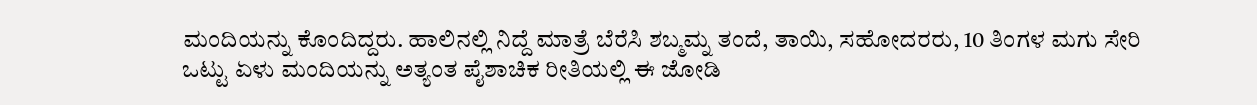ಮಂದಿಯನ್ನು ಕೊಂದಿದ್ದರು. ಹಾಲಿನಲ್ಲಿ ನಿದ್ದೆ ಮಾತ್ರೆ ಬೆರೆಸಿ ಶಬ್ಮಮ್ನ ತಂದೆ, ತಾಯಿ, ಸಹೋದರರು, 10 ತಿಂಗಳ ಮಗು ಸೇರಿ ಒಟ್ಟು ಏಳು ಮಂದಿಯನ್ನು ಅತ್ಯಂತ ಪೈಶಾಚಿಕ ರೀತಿಯಲ್ಲಿ ಈ ಜೋಡಿ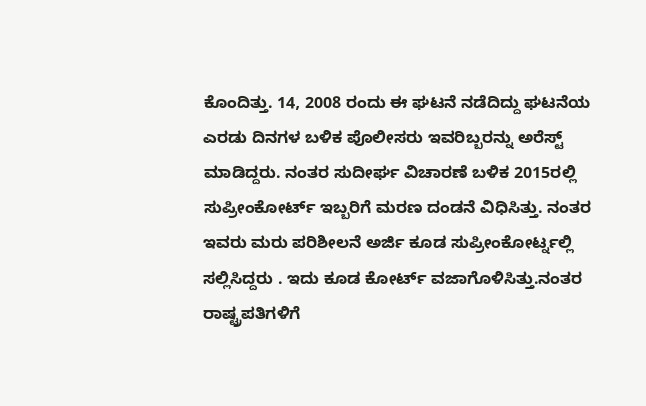ಕೊಂದಿತ್ತು. 14, 2008 ರಂದು ಈ ಘಟನೆ ನಡೆದಿದ್ದು ಘಟನೆಯ ಎರಡು ದಿನಗಳ ಬಳಿಕ ಪೊಲೀಸರು ಇವರಿಬ್ಬರನ್ನು ಅರೆಸ್ಟ್ ಮಾಡಿದ್ದರು. ನಂತರ ಸುದೀರ್ಘ ವಿಚಾರಣೆ ಬಳಿಕ 2015ರಲ್ಲಿ ಸುಪ್ರೀಂಕೋರ್ಟ್ ಇಬ್ಬರಿಗೆ ಮರಣ ದಂಡನೆ ವಿಧಿಸಿತ್ತು. ನಂತರ ಇವರು ಮರು ಪರಿಶೀಲನೆ ಅರ್ಜಿ ಕೂಡ ಸುಪ್ರೀಂಕೋರ್ಟ್ನಲ್ಲಿ ಸಲ್ಲಿಸಿದ್ದರು . ಇದು ಕೂಡ ಕೋರ್ಟ್ ವಜಾಗೊಳಿಸಿತ್ತು.ನಂತರ ರಾಷ್ಟ್ರಪತಿಗಳಿಗೆ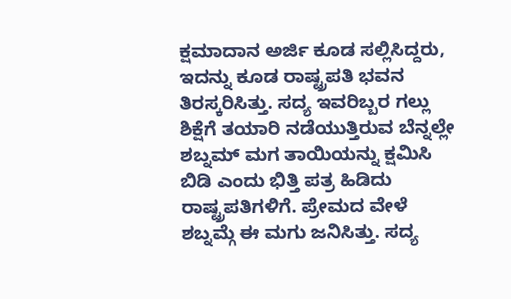ಕ್ಷಮಾದಾನ ಅರ್ಜಿ ಕೂಡ ಸಲ್ಲಿಸಿದ್ದರು, ಇದನ್ನು ಕೂಡ ರಾಷ್ಟ್ರಪತಿ ಭವನ ತಿರಸ್ಕರಿಸಿತ್ತು. ಸದ್ಯ ಇವರಿಬ್ಬರ ಗಲ್ಲು ಶಿಕ್ಷೆಗೆ ತಯಾರಿ ನಡೆಯುತ್ತಿರುವ ಬೆನ್ನಲ್ಲೇ ಶಬ್ನಮ್ ಮಗ ತಾಯಿಯನ್ನು ಕ್ಷಮಿಸಿ ಬಿಡಿ ಎಂದು ಭಿತ್ತಿ ಪತ್ರ ಹಿಡಿದು ರಾಷ್ಟ್ರಪತಿಗಳಿಗೆ. ಪ್ರೇಮದ ವೇಳೆ ಶಬ್ನಮ್ಗೆ ಈ ಮಗು ಜನಿಸಿತ್ತು. ಸದ್ಯ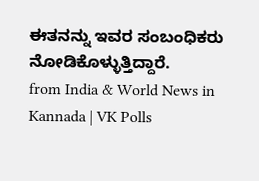ಈತನನ್ನು ಇವರ ಸಂಬಂಧಿಕರು ನೋಡಿಕೊಳ್ಳುತ್ತಿದ್ದಾರೆ.
from India & World News in Kannada | VK Polls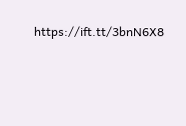https://ift.tt/3bnN6X8